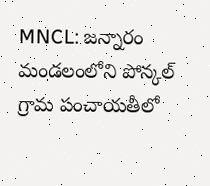MNCL: జన్నారం మండలంలోని పోన్కల్ గ్రామ పంచాయతీలో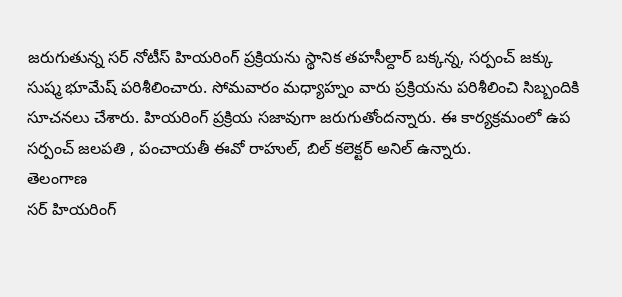జరుగుతున్న సర్ నోటీస్ హియరింగ్ ప్రక్రియను స్థానిక తహసీల్దార్ బక్కన్న, సర్పంచ్ జక్కు సుష్మ భూమేష్ పరిశీలించారు. సోమవారం మధ్యాహ్నం వారు ప్రక్రియను పరిశీలించి సిబ్బందికి సూచనలు చేశారు. హియరింగ్ ప్రక్రియ సజావుగా జరుగుతోందన్నారు. ఈ కార్యక్రమంలో ఉప సర్పంచ్ జలపతి , పంచాయతీ ఈవో రాహుల్, బిల్ కలెక్టర్ అనిల్ ఉన్నారు.
తెలంగాణ
సర్ హియరింగ్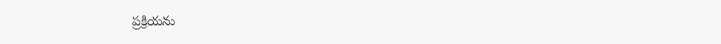ప్రక్రియను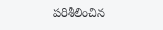పరిశీలించిన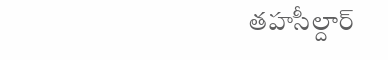తహసీల్దార్